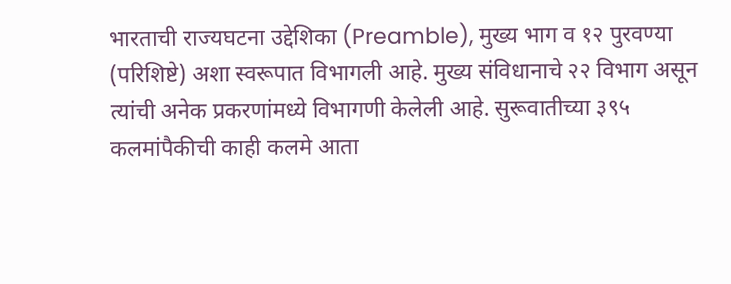भारताची राज्यघटना उद्देशिका (Preamble), मुख्य भाग व १२ पुरवण्या
(परिशिष्टे) अशा स्वरूपात विभागली आहे. मुख्य संविधानाचे २२ विभाग असून
त्यांची अनेक प्रकरणांमध्ये विभागणी केलेली आहे. सुरूवातीच्या ३९५
कलमांपैकीची काही कलमे आता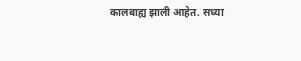कालबाह्य झाली आहेत. सध्या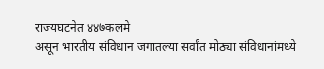राज्यघटनेत ४४७कलमे
असून भारतीय संविधान जगातल्या सर्वांत मोठ्या संविधानांमध्ये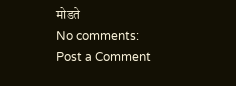मोडते
No comments:
Post a Comment